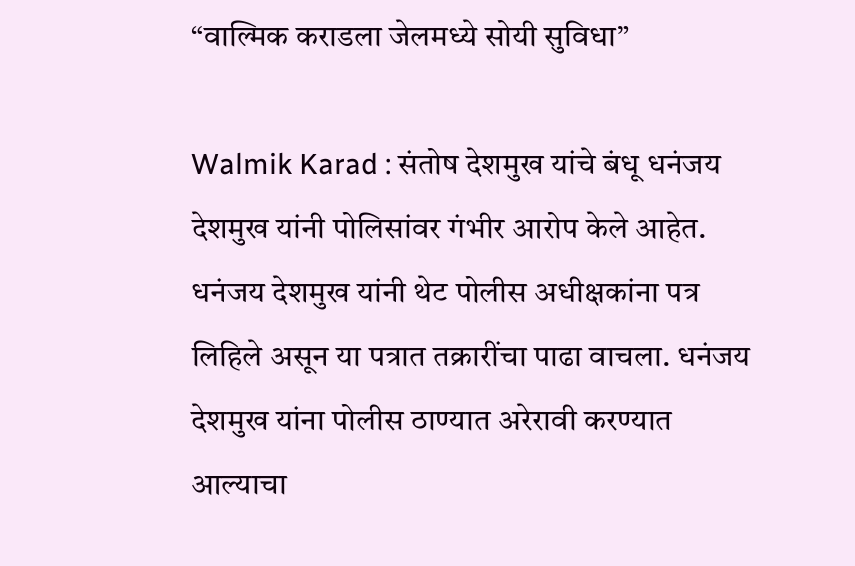“वाल्मिक कराडला जेलमध्ये सोयी सुविधा”

Walmik Karad : संतोष देशमुख यांचे बंधू धनंजय देशमुख यांनी पोलिसांवर गंभीर आरोप केले आहेत. धनंजय देशमुख यांनी थेट पोलीस अधीक्षकांना पत्र लिहिले असून या पत्रात तक्रारींचा पाढा वाचला. धनंजय देशमुख यांना पोलीस ठाण्यात अरेरावी करण्यात आल्याचा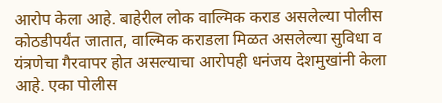आरोप केला आहे. बाहेरील लोक वाल्मिक कराड असलेल्या पोलीस कोठडीपर्यंत जातात, वाल्मिक कराडला मिळत असलेल्या सुविधा व यंत्रणेचा गैरवापर होत असल्याचा आरोपही धनंजय देशमुखांनी केला आहे. एका पोलीस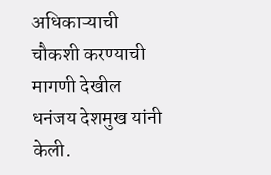अधिकाऱ्याची चौकशी करण्याची मागणी देखील धनंजय देशमुख यांनी केली.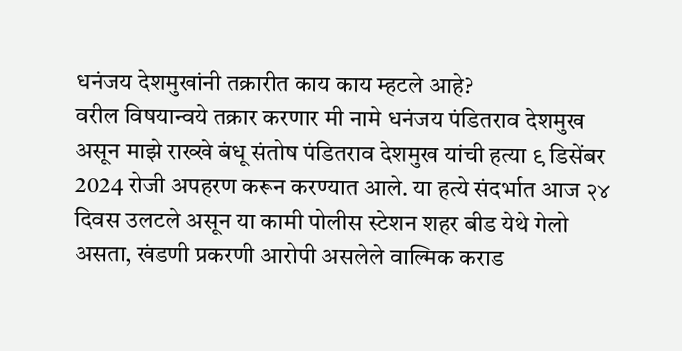धनंजय देशमुखांनी तक्रारीत काय काय म्हटले आहे?
वरील विषयान्वये तक्रार करणार मी नामे धनंजय पंडितराव देशमुख असून माझे राख्खे बंधू संतोष पंडितराव देशमुख यांची हत्या ९ डिसेंबर 2024 रोजी अपहरण करून करण्यात आले. या हत्ये संदर्भात आज २४ दिवस उलटले असून या कामी पोलीस स्टेशन शहर बीड येथे गेलो असता, खंडणी प्रकरणी आरोपी असलेले वाल्मिक कराड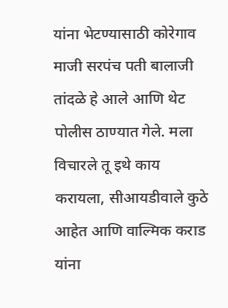यांना भेटण्यासाठी कोरेगाव माजी सरपंच पती बालाजी तांदळे हे आले आणि थेट पोलीस ठाण्यात गेले. मला विचारले तू इथे काय करायला, सीआयडीवाले कुठे आहेत आणि वाल्मिक कराड यांना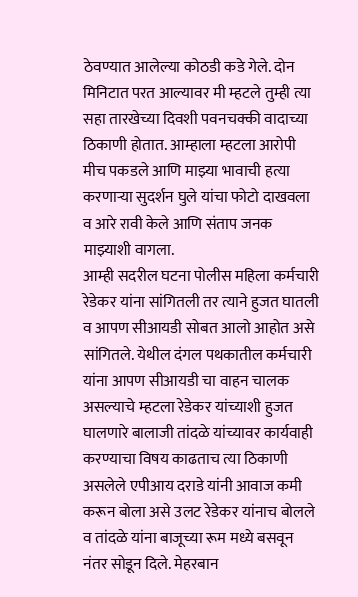ठेवण्यात आलेल्या कोठडी कडे गेले. दोन मिनिटात परत आल्यावर मी म्हटले तुम्ही त्या सहा तारखेच्या दिवशी पवनचक्की वादाच्या ठिकाणी होतात. आम्हाला म्हटला आरोपी मीच पकडले आणि माझ्या भावाची हत्या करणाऱ्या सुदर्शन घुले यांचा फोटो दाखवला व आरे रावी केले आणि संताप जनक माझ्याशी वागला.
आम्ही सदरील घटना पोलीस महिला कर्मचारी रेडेकर यांना सांगितली तर त्याने हुजत घातली व आपण सीआयडी सोबत आलो आहोत असे सांगितले. येथील दंगल पथकातील कर्मचारी यांना आपण सीआयडी चा वाहन चालक असल्याचे म्हटला रेडेकर यांच्याशी हुजत घालणारे बालाजी तांदळे यांच्यावर कार्यवाही करण्याचा विषय काढताच त्या ठिकाणी असलेले एपीआय दराडे यांनी आवाज कमी करून बोला असे उलट रेडेकर यांनाच बोलले व तांदळे यांना बाजूच्या रूम मध्ये बसवून नंतर सोडून दिले. मेहरबान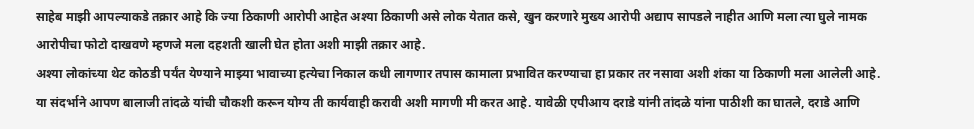साहेब माझी आपल्याकडे तक्रार आहे कि ज्या ठिकाणी आरोपी आहेत अश्या ठिकाणी असे लोक येतात कसे, खुन करणारे मुख्य आरोपी अद्याप सापडले नाहीत आणि मला त्या घुले नामक आरोपीचा फोटो दाखवणे म्हणजे मला दहशती खाली घेत होता अशी माझी तक्रार आहे.
अश्या लोकांच्या थेट कोठडी पर्यंत येण्याने माझ्या भावाच्या हत्येचा निकाल कधी लागणार तपास कामाला प्रभावित करण्याचा हा प्रकार तर नसावा अशी शंका या ठिकाणी मला आलेली आहे. या संदर्भाने आपण बालाजी तांदळे यांची चौकशी करून योग्य ती कार्यवाही करावी अशी मागणी मी करत आहे. यावेळी एपीआय दराडे यांनी तांदळे यांना पाठीशी का घातले, दराडे आणि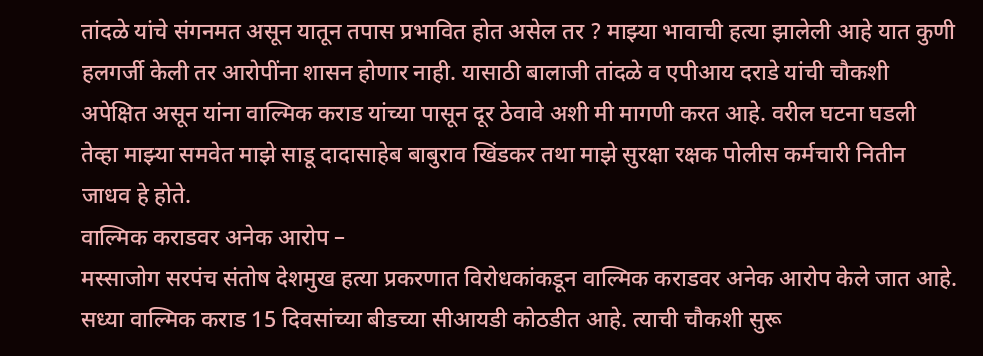तांदळे यांचे संगनमत असून यातून तपास प्रभावित होत असेल तर ? माझ्या भावाची हत्या झालेली आहे यात कुणी हलगर्जी केली तर आरोपींना शासन होणार नाही. यासाठी बालाजी तांदळे व एपीआय दराडे यांची चौकशी अपेक्षित असून यांना वाल्मिक कराड यांच्या पासून दूर ठेवावे अशी मी मागणी करत आहे. वरील घटना घडली तेव्हा माझ्या समवेत माझे साडू दादासाहेब बाबुराव खिंडकर तथा माझे सुरक्षा रक्षक पोलीस कर्मचारी नितीन जाधव हे होते.
वाल्मिक कराडवर अनेक आरोप –
मस्साजोग सरपंच संतोष देशमुख हत्या प्रकरणात विरोधकांकडून वाल्मिक कराडवर अनेक आरोप केले जात आहे. सध्या वाल्मिक कराड 15 दिवसांच्या बीडच्या सीआयडी कोठडीत आहे. त्याची चौकशी सुरू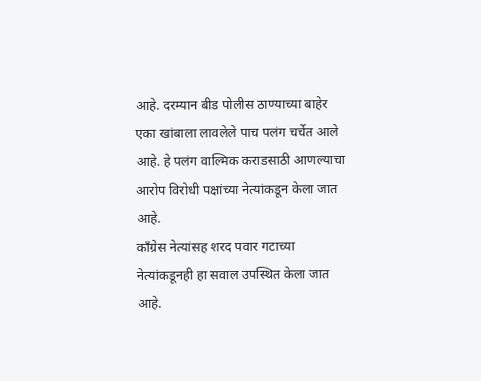आहे. दरम्यान बीड पोलीस ठाण्याच्या बाहेर एका खांबाला लावलेले पाच पलंग चर्चेत आले आहे. हे पलंग वाल्मिक कराडसाठी आणल्याचा आरोप विरोधी पक्षांच्या नेत्यांकडून केला जात आहे.
काँग्रेस नेत्यांसह शरद पवार गटाच्या नेत्यांकडूनही हा सवाल उपस्थित केला जात आहे.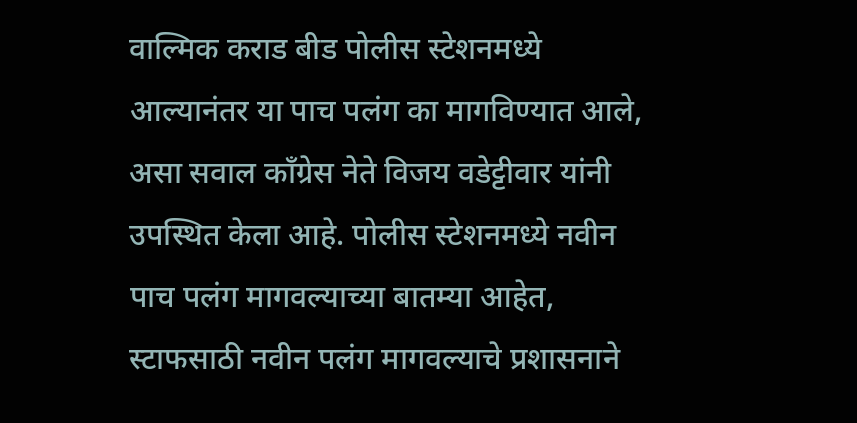वाल्मिक कराड बीड पोलीस स्टेशनमध्ये आल्यानंतर या पाच पलंग का मागविण्यात आले, असा सवाल काँग्रेस नेते विजय वडेट्टीवार यांनी उपस्थित केला आहे. पोलीस स्टेशनमध्ये नवीन पाच पलंग मागवल्याच्या बातम्या आहेत, स्टाफसाठी नवीन पलंग मागवल्याचे प्रशासनाने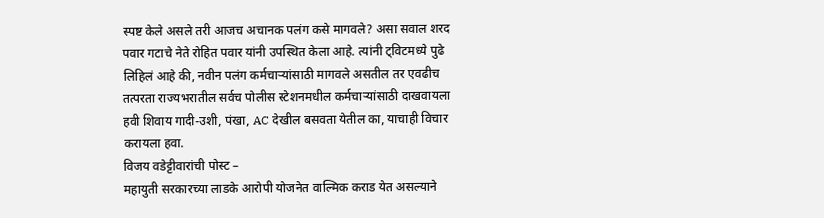स्पष्ट केले असले तरी आजच अचानक पलंग कसे मागवले? असा सवाल शरद पवार गटाचे नेते रोहित पवार यांनी उपस्थित केला आहे. त्यांनी ट्विटमध्ये पुढे लिहिलं आहे की, नवीन पलंग कर्मचाऱ्यांसाठी मागवले असतील तर एवढीच तत्परता राज्यभरातील सर्वच पोलीस स्टेशनमधील कर्मचाऱ्यांसाठी दाखवायला हवी शिवाय गादी-उशी, पंखा, AC देखील बसवता येतील का, याचाही विचार करायला हवा.
विजय वडेट्टीवारांची पोस्ट –
महायुती सरकारच्या लाडके आरोपी योजनेत वाल्मिक कराड येत असल्याने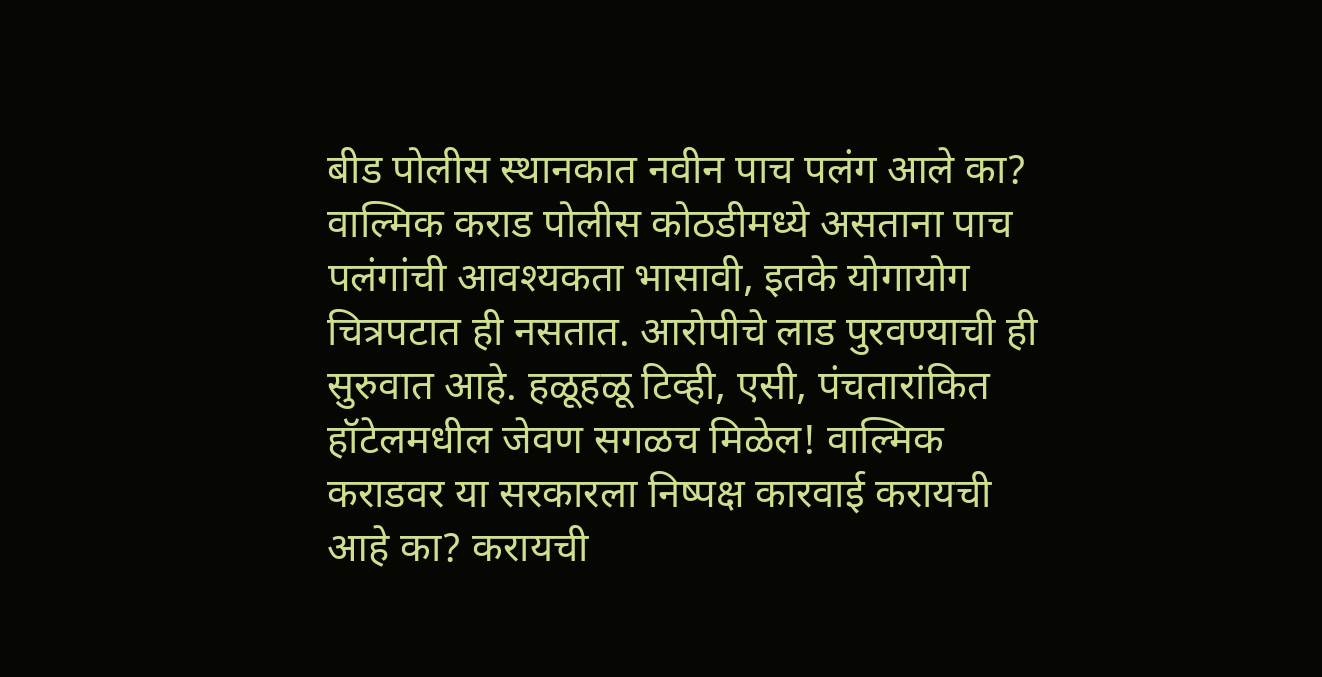बीड पोलीस स्थानकात नवीन पाच पलंग आले का? वाल्मिक कराड पोलीस कोठडीमध्ये असताना पाच पलंगांची आवश्यकता भासावी, इतके योगायोग चित्रपटात ही नसतात. आरोपीचे लाड पुरवण्याची ही सुरुवात आहे. हळूहळू टिव्ही, एसी, पंचतारांकित हॉटेलमधील जेवण सगळच मिळेल! वाल्मिक कराडवर या सरकारला निष्पक्ष कारवाई करायची आहे का? करायची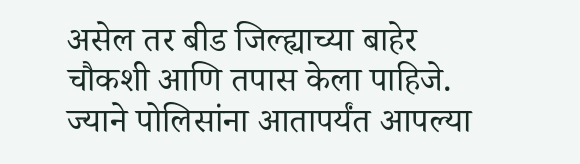असेल तर बीड जिल्ह्याच्या बाहेर चौकशी आणि तपास केला पाहिजे. ज्याने पोलिसांना आतापर्यंत आपल्या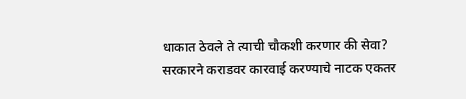धाकात ठेवले ते त्याची चौकशी करणार की सेवा? सरकारने कराडवर कारवाई करण्याचे नाटक एकतर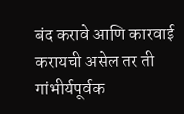बंद करावे आणि कारवाई करायची असेल तर ती गांभीर्यपूर्वक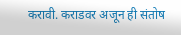करावी. कराडवर अजून ही संतोष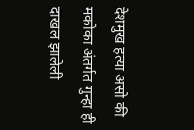देशमुख हत्या असो की मकोका अंतर्गत गुन्हा ही दाखल झालेली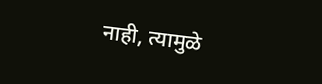नाही, त्यामुळे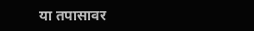या तपासावर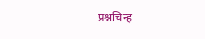प्रश्नचिन्ह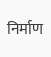निर्माण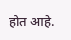होत आहे.